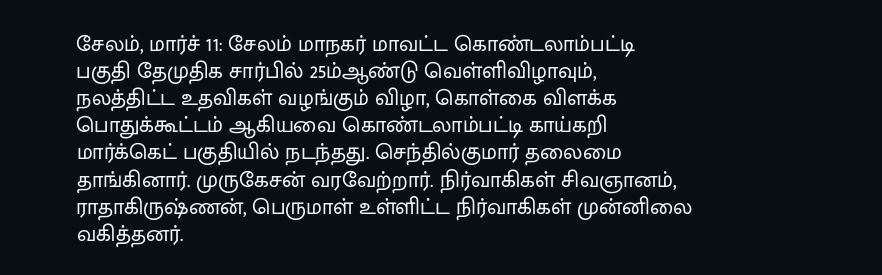சேலம், மார்ச் 11: சேலம் மாநகர் மாவட்ட கொண்டலாம்பட்டி பகுதி தேமுதிக சார்பில் 25ம்ஆண்டு வெள்ளிவிழாவும், நலத்திட்ட உதவிகள் வழங்கும் விழா, கொள்கை விளக்க பொதுக்கூட்டம் ஆகியவை கொண்டலாம்பட்டி காய்கறி மார்க்கெட் பகுதியில் நடந்தது. செந்தில்குமார் தலைமை தாங்கினார். முருகேசன் வரவேற்றார். நிர்வாகிகள் சிவஞானம், ராதாகிருஷ்ணன், பெருமாள் உள்ளிட்ட நிர்வாகிகள் முன்னிலை வகித்தனர்.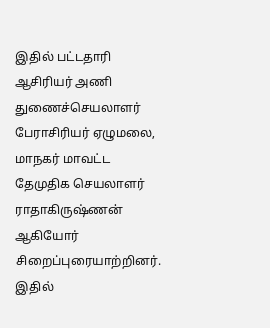இதில் பட்டதாரி ஆசிரியர் அணி துணைச்செயலாளர் பேராசிரியர் ஏழுமலை, மாநகர் மாவட்ட தேமுதிக செயலாளர் ராதாகிருஷ்ணன் ஆகியோர் சிறைப்புரையாற்றினர். இதில்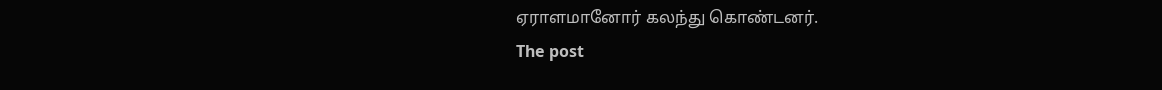ஏராளமானோர் கலந்து கொண்டனர்.
The post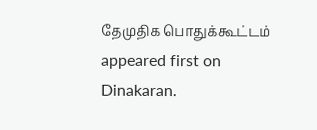தேமுதிக பொதுக்கூட்டம் appeared first on Dinakaran.